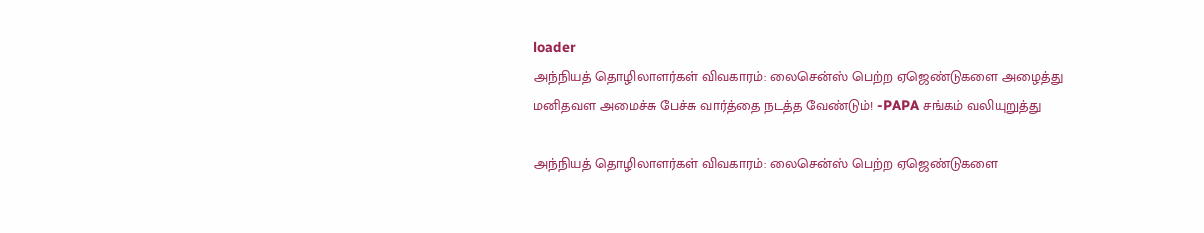loader
அந்நியத் தொழிலாளர்கள் விவகாரம்: லைசென்ஸ் பெற்ற ஏஜெண்டுகளை அழைத்து மனிதவள அமைச்சு பேச்சு வார்த்தை நடத்த வேண்டும்! -PAPA சங்கம் வலியுறுத்து

அந்நியத் தொழிலாளர்கள் விவகாரம்: லைசென்ஸ் பெற்ற ஏஜெண்டுகளை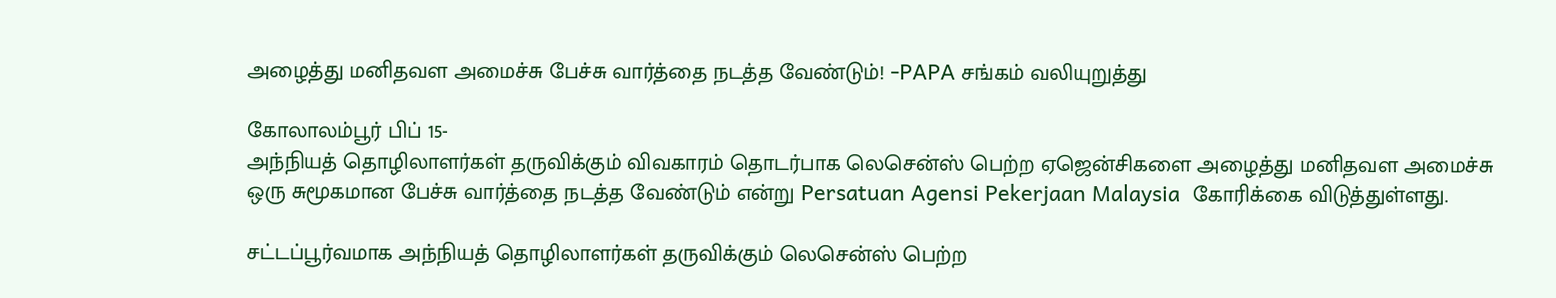அழைத்து மனிதவள அமைச்சு பேச்சு வார்த்தை நடத்த வேண்டும்! -PAPA சங்கம் வலியுறுத்து

கோலாலம்பூர் பிப் 15-
அந்நியத் தொழிலாளர்கள் தருவிக்கும் விவகாரம் தொடர்பாக லெசென்ஸ் பெற்ற ஏஜென்சிகளை அழைத்து மனிதவள அமைச்சு ஒரு சுமூகமான பேச்சு வார்த்தை நடத்த வேண்டும் என்று Persatuan Agensi Pekerjaan Malaysia  கோரிக்கை விடுத்துள்ளது.

சட்டப்பூர்வமாக அந்நியத் தொழிலாளர்கள் தருவிக்கும் லெசென்ஸ் பெற்ற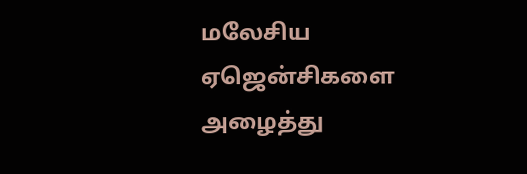மலேசிய ஏஜென்சிகளை அழைத்து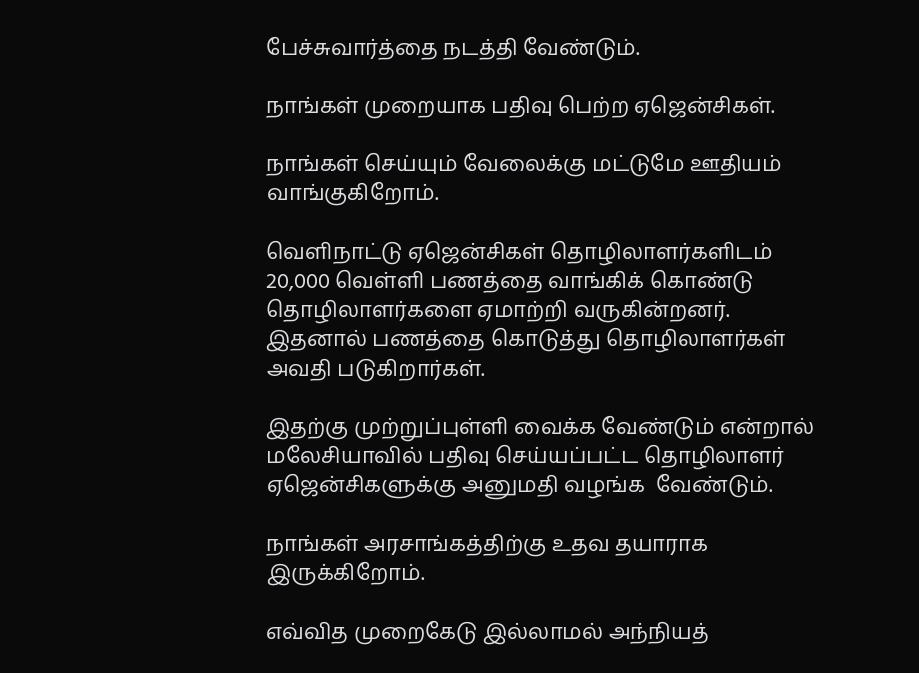பேச்சுவார்த்தை நடத்தி வேண்டும்.

நாங்கள் முறையாக பதிவு பெற்ற ஏஜென்சிகள்.

நாங்கள் செய்யும் வேலைக்கு மட்டுமே ஊதியம் வாங்குகிறோம்.

வெளிநாட்டு ஏஜென்சிகள் தொழிலாளர்களிடம் 20,000 வெள்ளி பணத்தை வாங்கிக் கொண்டு தொழிலாளர்களை ஏமாற்றி வருகின்றனர்.
இதனால் பணத்தை கொடுத்து தொழிலாளர்கள் அவதி படுகிறார்கள்.

இதற்கு முற்றுப்புள்ளி வைக்க வேண்டும் என்றால் மலேசியாவில் பதிவு செய்யப்பட்ட தொழிலாளர் ஏஜென்சிகளுக்கு அனுமதி வழங்க  வேண்டும்.

நாங்கள் அரசாங்கத்திற்கு உதவ தயாராக இருக்கிறோம்.

எவ்வித முறைகேடு இல்லாமல் அந்நியத்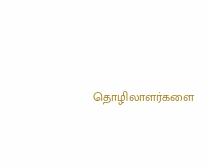தொழிலாளர்களை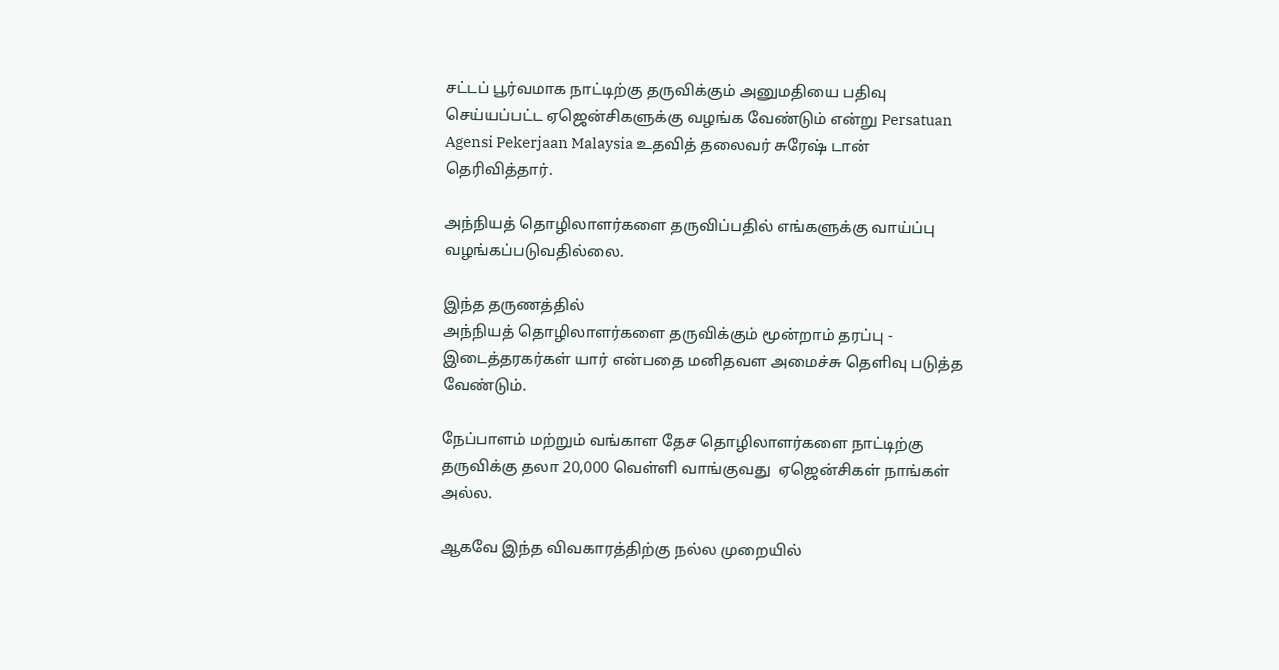சட்டப் பூர்வமாக நாட்டிற்கு தருவிக்கும் அனுமதியை பதிவு செய்யப்பட்ட ஏஜென்சிகளுக்கு வழங்க வேண்டும் என்று Persatuan Agensi Pekerjaan Malaysia உதவித் தலைவர் சுரேஷ் டான் தெரிவித்தார்.

அந்நியத் தொழிலாளர்களை தருவிப்பதில் எங்களுக்கு வாய்ப்பு வழங்கப்படுவதில்லை.

இந்த தருணத்தில்
அந்நியத் தொழிலாளர்களை தருவிக்கும் மூன்றாம் தரப்பு - இடைத்தரகர்கள் யார் என்பதை மனிதவள அமைச்சு தெளிவு படுத்த வேண்டும்.

நேப்பாளம் மற்றும் வங்காள தேச தொழிலாளர்களை நாட்டிற்கு தருவிக்கு தலா 20,000 வெள்ளி வாங்குவது  ஏஜென்சிகள் நாங்கள் அல்ல.

ஆகவே இந்த விவகாரத்திற்கு நல்ல முறையில்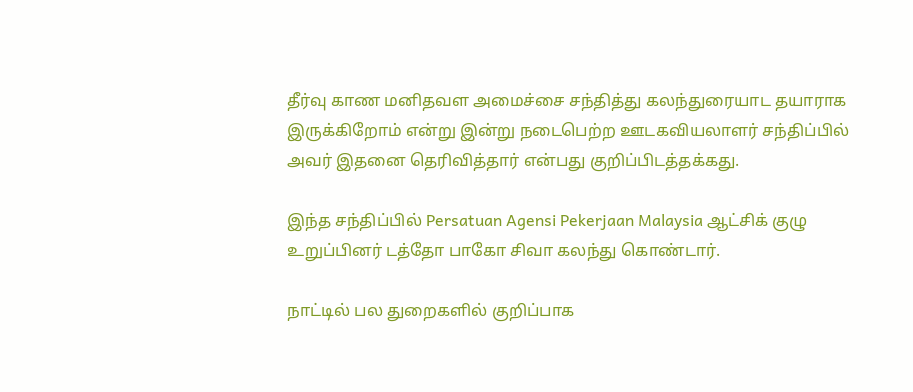தீர்வு காண மனிதவள அமைச்சை சந்தித்து கலந்துரையாட தயாராக இருக்கிறோம் என்று இன்று நடைபெற்ற ஊடகவியலாளர் சந்திப்பில் அவர் இதனை தெரிவித்தார் என்பது குறிப்பிடத்தக்கது.

இந்த சந்திப்பில் Persatuan Agensi Pekerjaan Malaysia ஆட்சிக் குழு உறுப்பினர் டத்தோ பாகோ சிவா கலந்து கொண்டார்.

நாட்டில் பல துறைகளில் குறிப்பாக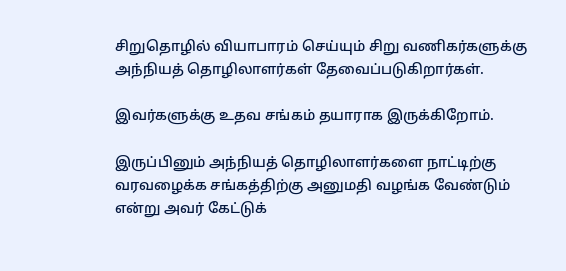சிறுதொழில் வியாபாரம் செய்யும் சிறு வணிகர்களுக்கு அந்நியத் தொழிலாளர்கள் தேவைப்படுகிறார்கள்.

இவர்களுக்கு உதவ சங்கம் தயாராக இருக்கிறோம்.

இருப்பினும் அந்நியத் தொழிலாளர்களை நாட்டிற்கு வரவழைக்க சங்கத்திற்கு அனுமதி வழங்க வேண்டும் என்று அவர் கேட்டுக்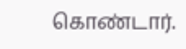கொண்டார்.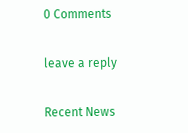0 Comments

leave a reply

Recent News